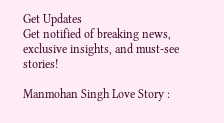Get Updates
Get notified of breaking news, exclusive insights, and must-see stories!

Manmohan Singh Love Story :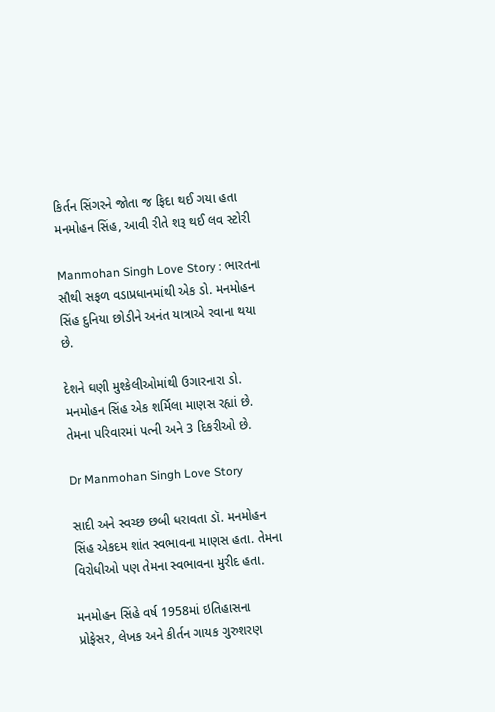કિર્તન સિંગરને જોતા જ ફિદા થઈ ગયા હતા મનમોહન સિંહ, આવી રીતે શરૂ થઈ લવ સ્ટોરી

Manmohan Singh Love Story : ભારતના સૌથી સફળ વડાપ્રધાનમાંથી એક ડો. મનમોહન સિંહ દુનિયા છોડીને અનંત યાત્રાએ રવાના થયા છે.

દેશને ઘણી મુશ્કેલીઓમાંથી ઉગારનારા ડો. મનમોહન સિંહ એક શર્મિલા માણસ રહ્યાં છે. તેમના પરિવારમાં પત્ની અને 3 દિકરીઓ છે.

Dr Manmohan Singh Love Story

સાદી અને સ્વચ્છ છબી ધરાવતા ડૉ. મનમોહન સિંહ એકદમ શાંત સ્વભાવના માણસ હતા. તેમના વિરોધીઓ પણ તેમના સ્વભાવના મુરીદ હતા.

મનમોહન સિંહે વર્ષ 1958માં ઇતિહાસના પ્રોફેસર, લેખક અને કીર્તન ગાયક ગુરુશરણ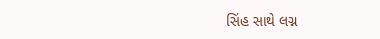સિંહ સાથે લગ્ન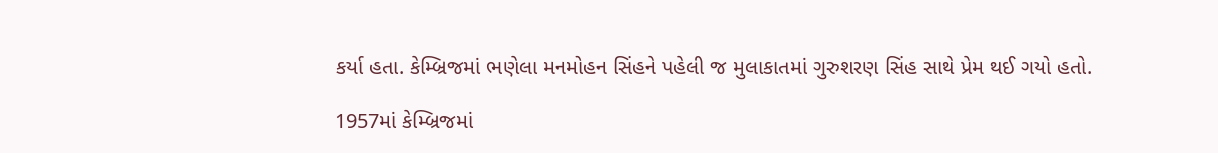કર્યા હતા. કેમ્બ્રિજમાં ભણેલા મનમોહન સિંહને પહેલી જ મુલાકાતમાં ગુરુશરણ સિંહ સાથે પ્રેમ થઈ ગયો હતો.

1957માં કેમ્બ્રિજમાં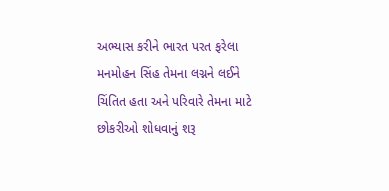અભ્યાસ કરીને ભારત પરત ફરેલા મનમોહન સિંહ તેમના લગ્નને લઈને ચિંતિત હતા અને પરિવારે તેમના માટે છોકરીઓ શોધવાનું શરૂ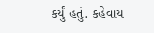કર્યું હતું. કહેવાય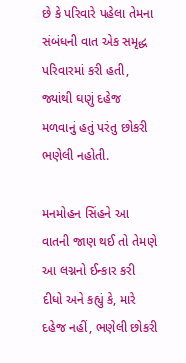છે કે પરિવારે પહેલા તેમના સંબંધની વાત એક સમૃદ્ધ પરિવારમાં કરી હતી, જ્યાંથી ઘણું દહેજ મળવાનું હતું પરંતુ છોકરી ભણેલી નહોતી.

મનમોહન સિંહને આ વાતની જાણ થઈ તો તેમણે આ લગ્નનો ઈન્કાર કરી દીધો અને કહ્યું કે, મારે દહેજ નહીં, ભણેલી છોકરી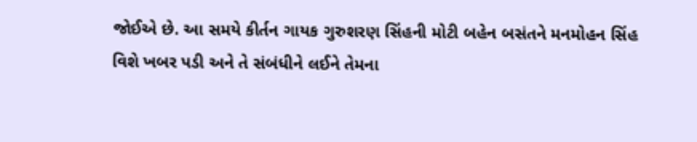જોઈએ છે. આ સમયે કીર્તન ગાયક ગુરુશરણ સિંહની મોટી બહેન બસંતને મનમોહન સિંહ વિશે ખબર પડી અને તે સંબંધીને લઈને તેમના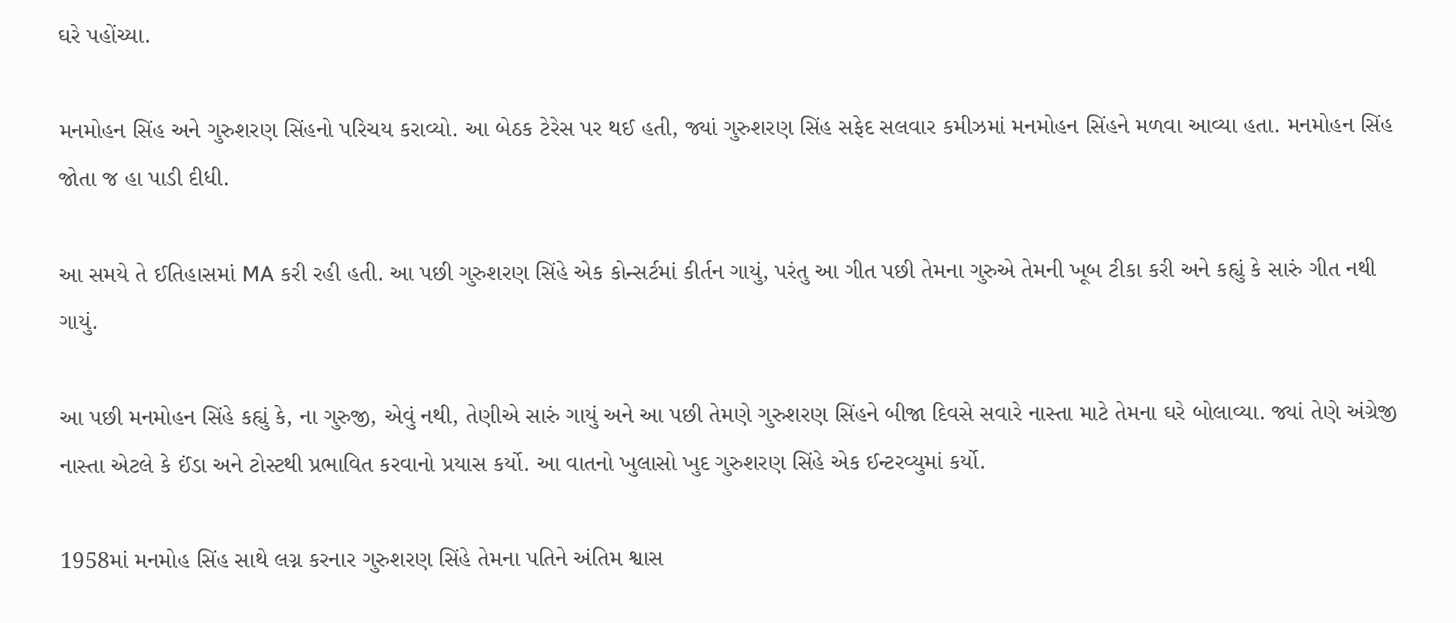ઘરે પહોંચ્યા.

મનમોહન સિંહ અને ગુરુશરણ સિંહનો પરિચય કરાવ્યો. આ બેઠક ટેરેસ પર થઈ હતી, જ્યાં ગુરુશરણ સિંહ સફેદ સલવાર કમીઝમાં મનમોહન સિંહને મળવા આવ્યા હતા. મનમોહન સિંહ જોતા જ હા પાડી દીધી.

આ સમયે તે ઈતિહાસમાં MA કરી રહી હતી. આ પછી ગુરુશરણ સિંહે એક કોન્સર્ટમાં કીર્તન ગાયું, પરંતુ આ ગીત પછી તેમના ગુરુએ તેમની ખૂબ ટીકા કરી અને કહ્યું કે સારું ગીત નથી ગાયું.

આ પછી મનમોહન સિંહે કહ્યું કે, ના ગુરુજી, એવું નથી, તેણીએ સારું ગાયું અને આ પછી તેમણે ગુરુશરણ સિંહને બીજા દિવસે સવારે નાસ્તા માટે તેમના ઘરે બોલાવ્યા. જ્યાં તેણે અંગ્રેજી નાસ્તા એટલે કે ઈંડા અને ટોસ્ટથી પ્રભાવિત કરવાનો પ્રયાસ કર્યો. આ વાતનો ખુલાસો ખુદ ગુરુશરણ સિંહે એક ઈન્ટરવ્યુમાં કર્યો.

1958માં મનમોહ સિંહ સાથે લગ્ન કરનાર ગુરુશરણ સિંહે તેમના પતિને અંતિમ શ્વાસ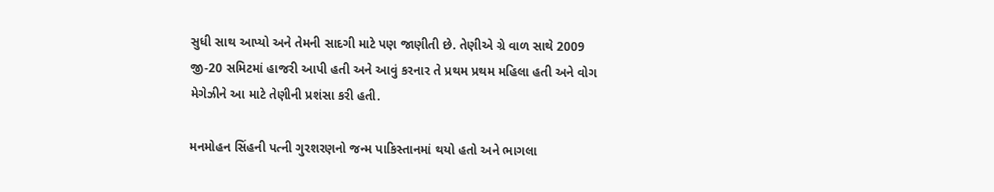સુધી સાથ આપ્યો અને તેમની સાદગી માટે પણ જાણીતી છે. તેણીએ ગ્રે વાળ સાથે 2009 જી-20 સમિટમાં હાજરી આપી હતી અને આવું કરનાર તે પ્રથમ પ્રથમ મહિલા હતી અને વોગ મેગેઝીને આ માટે તેણીની પ્રશંસા કરી હતી.

મનમોહન સિંહની પત્ની ગુરશરણનો જન્મ પાકિસ્તાનમાં થયો હતો અને ભાગલા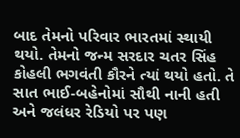બાદ તેમનો પરિવાર ભારતમાં સ્થાયી થયો. તેમનો જન્મ સરદાર ચતર સિંહ કોહલી ભગવંતી કૌરને ત્યાં થયો હતો. તે સાત ભાઈ-બહેનોમાં સૌથી નાની હતી અને જલંધર રેડિયો પર પણ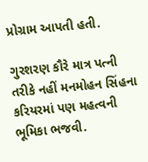પ્રોગ્રામ આપતી હતી.

ગુરશરણ કૌરે માત્ર પત્ની તરીકે નહીં મનમોહન સિંહના કરિયરમાં પણ મહત્વની ભૂમિકા ભજવી.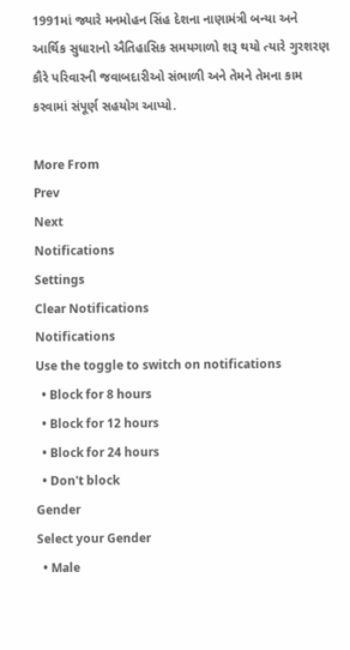1991માં જ્યારે મનમોહન સિંહ દેશના નાણામંત્રી બન્યા અને આર્થિક સુધારાનો ઐતિહાસિક સમયગાળો શરૂ થયો ત્યારે ગુરશરણ કૌરે પરિવારની જવાબદારીઓ સંભાળી અને તેમને તેમના કામ કરવામાં સંપૂર્ણ સહયોગ આપ્યો.

More From
Prev
Next
Notifications
Settings
Clear Notifications
Notifications
Use the toggle to switch on notifications
  • Block for 8 hours
  • Block for 12 hours
  • Block for 24 hours
  • Don't block
Gender
Select your Gender
  • Male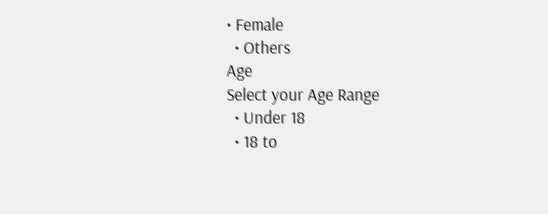• Female
  • Others
Age
Select your Age Range
  • Under 18
  • 18 to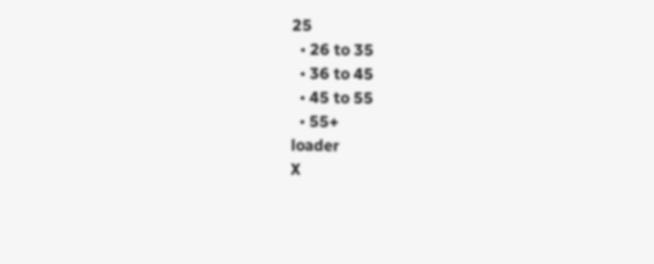25
  • 26 to 35
  • 36 to 45
  • 45 to 55
  • 55+
loader
X